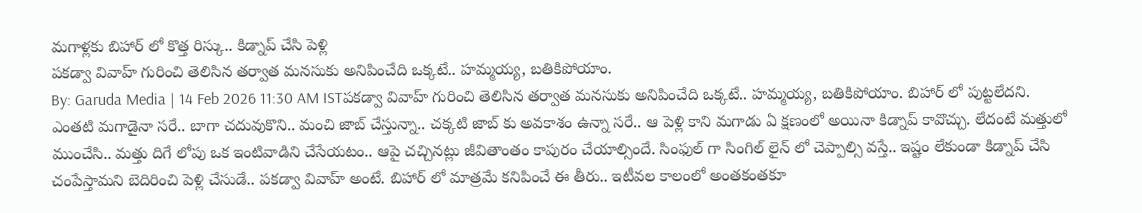మగాళ్లకు బిహార్ లో కొత్త రిస్కు.. కిడ్నాప్ చేసి పెళ్లి
పకడ్వా వివాహ్ గురించి తెలిసిన తర్వాత మనసుకు అనిపించేది ఒక్కటే.. హమ్మయ్య, బతికిపోయాం.
By: Garuda Media | 14 Feb 2026 11:30 AM ISTపకడ్వా వివాహ్ గురించి తెలిసిన తర్వాత మనసుకు అనిపించేది ఒక్కటే.. హమ్మయ్య, బతికిపోయాం. బిహార్ లో పుట్టలేదని. ఎంతటి మగాడైనా సరే.. బాగా చదువుకొని.. మంచి జాబ్ చేస్తున్నా.. చక్కటి జాబ్ కు అవకాశం ఉన్నా సరే.. ఆ పెళ్లి కాని మగాడు ఏ క్షణంలో అయినా కిడ్నాప్ కావొచ్చు. లేదంటే మత్తులో ముంచేసి.. మత్తు దిగే లోపు ఒక ఇంటివాడిని చేసేయటం.. ఆపై చచ్చినట్లు జీవితాంతం కాపురం చేయాల్సిందే. సింఫుల్ గా సింగిల్ లైన్ లో చెప్పాల్సి వస్తే.. ఇష్టం లేకుండా కిడ్నాప్ చేసి చంపేస్తామని బెదిరించి పెళ్లి చేసుడే.. పకడ్వా వివాహ్ అంటే. బిహార్ లో మాత్రమే కనిపించే ఈ తీరు.. ఇటీవల కాలంలో అంతకంతకూ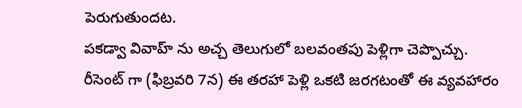పెరుగుతుందట.
పకడ్వా వివాహ్ ను అచ్చ తెలుగులో బలవంతపు పెళ్లిగా చెప్పొచ్చు. రీసెంట్ గా (ఫిబ్రవరి 7న) ఈ తరహా పెళ్లి ఒకటి జరగటంతో ఈ వ్యవహారం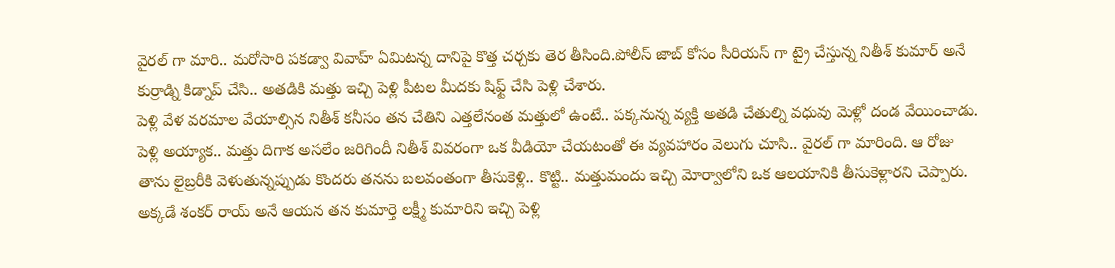వైరల్ గా మారి.. మరోసారి పకడ్వా వివాహ్ ఏమిటన్న దానిపై కొత్త చర్చకు తెర తీసింది.పోలీస్ జాబ్ కోసం సీరియస్ గా ట్రై చేస్తున్న నితీశ్ కుమార్ అనే కుర్రాడ్ని కిడ్నాప్ చేసి.. అతడికి మత్తు ఇచ్చి పెళ్లి పీటల మీదకు షిఫ్ట్ చేసి పెళ్లి చేశారు.
పెళ్లి వేళ వరమాల వేయాల్సిన నితీశ్ కనీసం తన చేతిని ఎత్తలేనంత మత్తులో ఉంటే.. పక్కనున్న వ్యక్తి అతడి చేతుల్ని వధువు మెళ్లో దండ వేయించాడు. పెళ్లి అయ్యాక.. మత్తు దిగాక అసలేం జరిగిందీ నితీశ్ వివరంగా ఒక వీడియో చేయటంతో ఈ వ్యవహారం వెలుగు చూసి.. వైరల్ గా మారింది. ఆ రోజు తాను లైబ్రరీకి వెళుతున్నప్పుడు కొందరు తనను బలవంతంగా తీసుకెళ్లి.. కొట్టి.. మత్తుమందు ఇచ్చి మోర్వాలోని ఒక ఆలయానికి తీసుకెళ్లారని చెప్పారు. అక్కడే శంకర్ రాయ్ అనే ఆయన తన కుమార్తె లక్ష్మీ కుమారిని ఇచ్చి పెళ్లి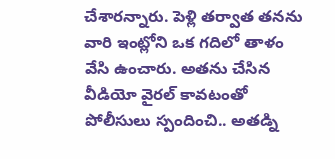చేశారన్నారు. పెళ్లి తర్వాత తనను వారి ఇంట్లోని ఒక గదిలో తాళం వేసి ఉంచారు. అతను చేసిన వీడియో వైరల్ కావటంతో పోలీసులు స్పందించి.. అతడ్ని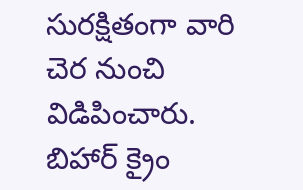సురక్షితంగా వారి చెర నుంచి విడిపించారు.
బిహార్ క్రైం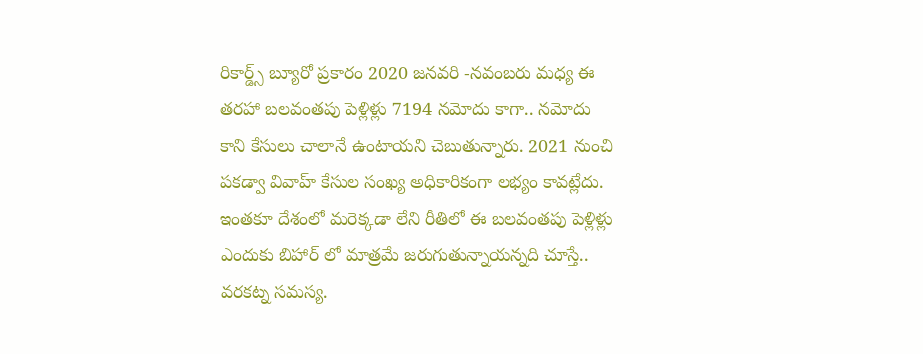రికార్డ్స్ బ్యూరో ప్రకారం 2020 జనవరి -నవంబరు మధ్య ఈ తరహా బలవంతపు పెళ్లిళ్లు 7194 నమోదు కాగా.. నమోదు కాని కేసులు చాలానే ఉంటాయని చెబుతున్నారు. 2021 నుంచి పకడ్వా వివాహ్ కేసుల సంఖ్య అధికారికంగా లభ్యం కావట్లేదు. ఇంతకూ దేశంలో మరెక్కడా లేని రీతిలో ఈ బలవంతపు పెళ్లిళ్లు ఎందుకు బిహార్ లో మాత్రమే జరుగుతున్నాయన్నది చూస్తే.. వరకట్న సమస్య.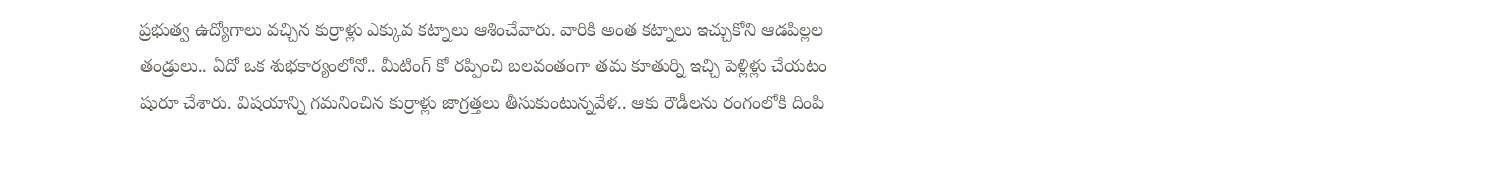ప్రభుత్వ ఉద్యోగాలు వచ్చిన కుర్రాళ్లు ఎక్కువ కట్నాలు ఆశించేవారు. వారికి అంత కట్నాలు ఇచ్చుకోని ఆడపిల్లల తండ్రులు.. ఏదో ఒక శుభకార్యంలోనో.. మీటింగ్ కో రప్పించి బలవంతంగా తమ కూతుర్ని ఇచ్చి పెళ్లిళ్లు చేయటం షురూ చేశారు. విషయాన్ని గమనించిన కుర్రాళ్లు జాగ్రత్తలు తీసుకుంటున్నవేళ.. ఆకు రౌడీలను రంగంలోకి దింపి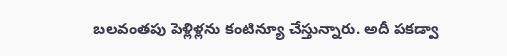బలవంతపు పెళ్లిళ్లను కంటిన్యూ చేస్తున్నారు. అదీ పకడ్వా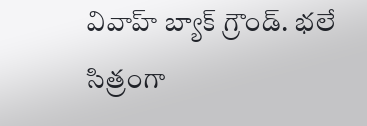వివాహ్ బ్యాక్ గ్రౌండ్. భలే సిత్రంగా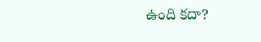ఉంది కదా?